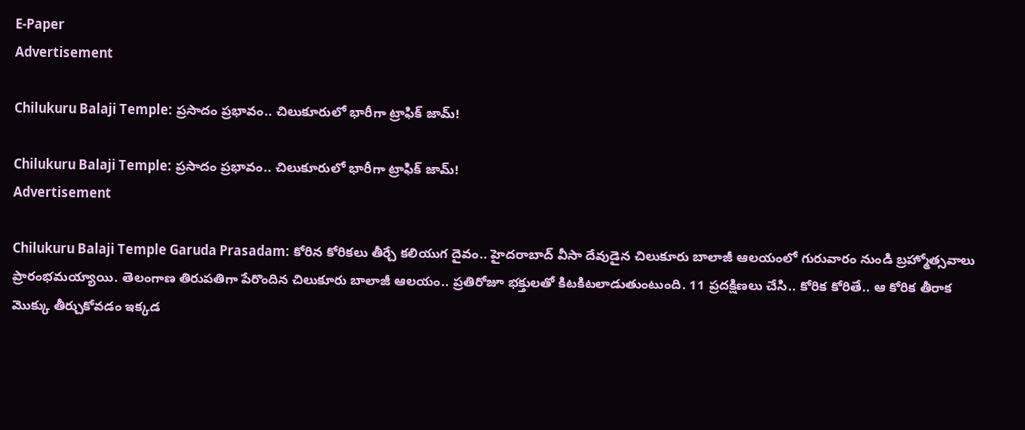E-Paper
Advertisement

Chilukuru Balaji Temple: ప్రసాదం ప్రభావం.. చిలుకూరులో భారీగా ట్రాఫిక్ జామ్!

Chilukuru Balaji Temple: ప్రసాదం ప్రభావం.. చిలుకూరులో భారీగా ట్రాఫిక్ జామ్!
Advertisement

Chilukuru Balaji Temple Garuda Prasadam: కోరిన కోరికలు తీర్చే కలియుగ దైవం.. హైదరాబాద్ వీసా దేవుడైన చిలుకూరు బాలాజీ ఆలయంలో గురువారం నుండి బ్రహ్మోత్సవాలు ప్రారంభమయ్యాయి. తెలంగాణ తిరుపతిగా పేరొందిన చిలుకూరు బాలాజీ ఆలయం.. ప్రతిరోజూ భక్తులతో కిటకిటలాడుతుంటుంది. 11 ప్రదక్షిణలు చేసి.. కోరిక కోరితే.. ఆ కోరిక తీరాక మొక్కు తీర్చుకోవడం ఇక్కడ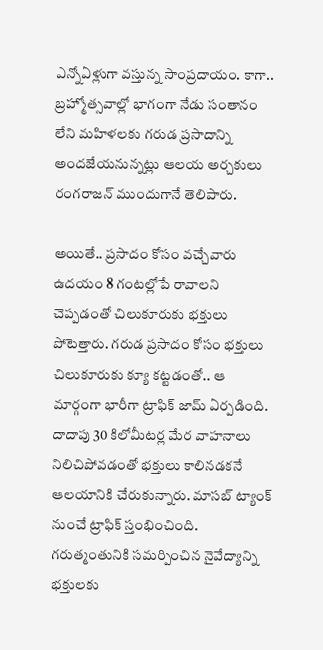ఎన్నోఏళ్లుగా వస్తున్న సాంప్రదాయం. కాగా.. బ్రహ్మోత్సవాల్లో భాగంగా నేడు సంతానం లేని మహిళలకు గరుడ ప్రసాదాన్ని అందజేయనున్నట్లు ఆలయ అర్చకులు రంగరాజన్ ముందుగానే తెలిపారు.

అయితే.. ప్రసాదం కోసం వచ్చేవారు ఉదయం 8 గంటల్లోపే రావాలని చెప్పడంతో చిలుకూరుకు భక్తులు పోటెత్తారు. గరుడ ప్రసాదం కోసం భక్తులు చిలుకూరుకు క్యూ కట్టడంతో.. ఆ మార్గంగా భారీగా ట్రాఫిక్ జామ్ ఏర్పడింది. దాదాపు 30 కిలోమీటర్ల మేర వాహనాలు నిలిచిపోవడంతో భక్తులు కాలినడకనే ఆలయానికి చేరుకున్నారు. మాసబ్ ట్యాంక్ నుంచే ట్రాఫిక్ స్తంభించింది. గరుత్మంతునికి సమర్పించిన నైవేద్యాన్ని భక్తులకు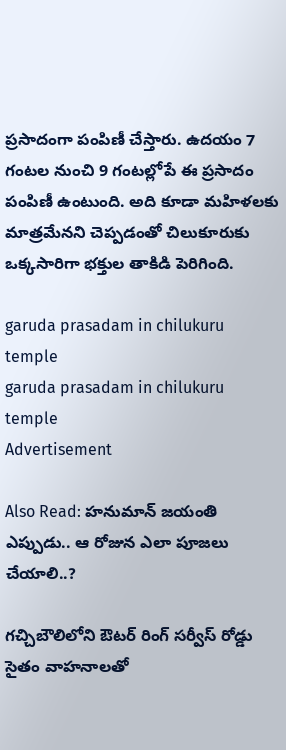ప్రసాదంగా పంపిణీ చేస్తారు. ఉదయం 7 గంటల నుంచి 9 గంటల్లోపే ఈ ప్రసాదం పంపిణీ ఉంటుంది. అది కూడా మహిళలకు మాత్రమేనని చెప్పడంతో చిలుకూరుకు ఒక్కసారిగా భక్తుల తాకిడి పెరిగింది.

garuda prasadam in chilukuru temple
garuda prasadam in chilukuru temple
Advertisement

Also Read: హనుమాన్ జయంతి ఎప్పుడు.. ఆ రోజున ఎలా పూజలు చేయాలి..?

గచ్చిబౌలిలోని ఔటర్ రింగ్ సర్వీస్ రోడ్డు సైతం వాహనాలతో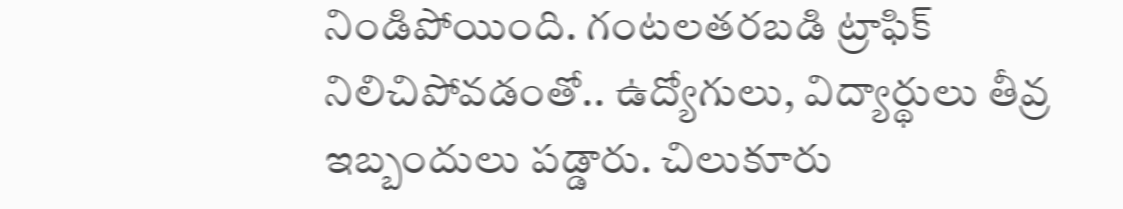నిండిపోయింది. గంటలతరబడి ట్రాఫిక్ నిలిచిపోవడంతో.. ఉద్యోగులు, విద్యార్థులు తీవ్ర ఇబ్బందులు పడ్డారు. చిలుకూరు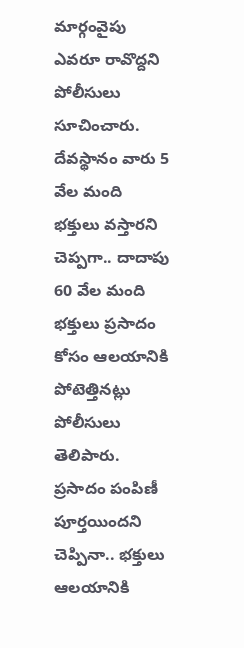మార్గంవైపు ఎవరూ రావొద్దని పోలీసులు సూచించారు. దేవస్థానం వారు 5 వేల మంది భక్తులు వస్తారని చెప్పగా.. దాదాపు 60 వేల మంది భక్తులు ప్రసాదం కోసం ఆలయానికి పోటెత్తినట్లు పోలీసులు తెలిపారు. ప్రసాదం పంపిణీ పూర్తయిందని చెప్పినా.. భక్తులు ఆలయానికి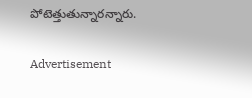పోటెత్తుతున్నారన్నారు.

Advertisement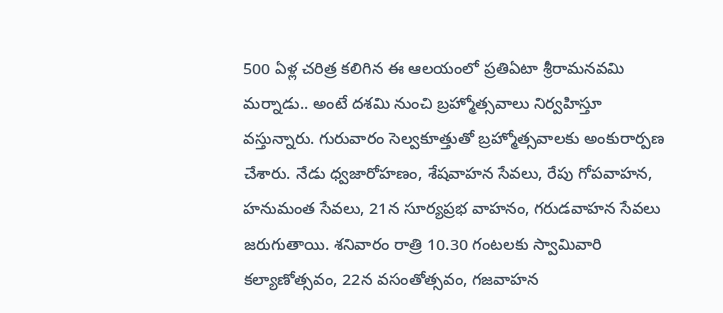500 ఏళ్ల చరిత్ర కలిగిన ఈ ఆలయంలో ప్రతిఏటా శ్రీరామనవమి మర్నాడు.. అంటే దశమి నుంచి బ్రహ్మోత్సవాలు నిర్వహిస్తూ వస్తున్నారు. గురువారం సెల్వకూత్తుతో బ్రహ్మోత్సవాలకు అంకురార్పణ చేశారు. నేడు ధ్వజారోహణం, శేషవాహన సేవలు, రేపు గోపవాహన, హనుమంత సేవలు, 21న సూర్యప్రభ వాహనం, గరుడవాహన సేవలు జరుగుతాయి. శనివారం రాత్రి 10.30 గంటలకు స్వామివారి కల్యాణోత్సవం, 22న వసంతోత్సవం, గజవాహన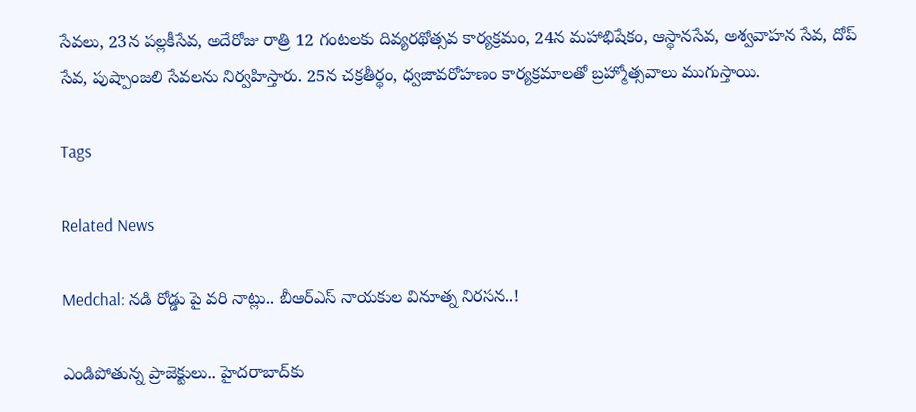సేవలు, 23న పల్లకీసేవ, అదేరోజు రాత్రి 12 గంటలకు దివ్యరథోత్సవ కార్యక్రమం, 24న మహాభిషేకం, ఆస్థానసేవ, అశ్వవాహన సేవ, దోప్ సేవ, పుష్పాంజలి సేవలను నిర్వహిస్తారు. 25న చక్రతీర్థం, ధ్వజావరోహణం కార్యక్రమాలతో బ్రహ్మోత్సవాలు ముగుస్తాయి.

Tags

Related News

Medchal: నడి రోడ్డు పై వరి నాట్లు.. బీఆర్ఎస్ నాయకుల వినూత్న నిరసన..!

ఎండిపోతున్న ప్రాజెక్టులు.. హైదరాబాద్‌కు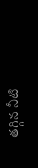తగ్గిన నీటి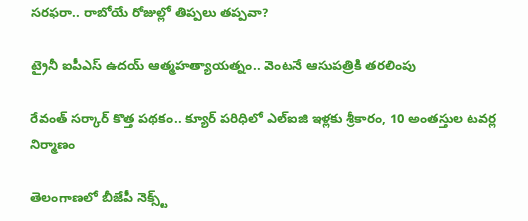సరఫరా.. రాబోయే రోజుల్లో తిప్పలు తప్పవా?

ట్రైనీ ఐపీఎస్‌ ఉదయ్‌ ఆత్మహత్యాయత్నం.. వెంటనే ఆసుపత్రికి తరలింపు

రేవంత్ సర్కార్ కొత్త పథకం.. క్యూర్ పరిధిలో ఎల్ఐజి ఇళ్లకు శ్రీకారం, 10 అంతస్తుల టవర్ల నిర్మాణం

తెలంగాణలో బీజేపీ నెక్స్ట్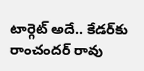టార్గెట్ అదే.. కేడర్‌కు రాంచందర్ రావు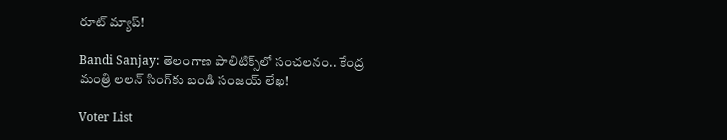రూట్ మ్యాప్!

Bandi Sanjay: తెలంగాణ పాలిటిక్స్‌లో సంచలనం.. కేంద్ర మంత్రి లలన్ సింగ్‌కు బండి సంజయ్ లేఖ!

Voter List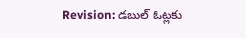Revision: డబుల్ ఓట్లకు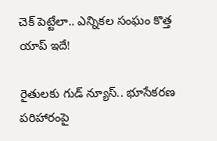చెక్ పెట్టేలా.. ఎన్నికల సంఘం కొత్త యాప్ ఇదే!

రైతులకు గుడ్ న్యూస్.. భూసేకరణ పరిహారంపై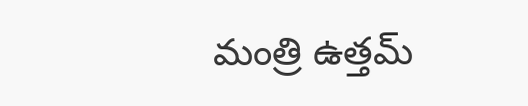మంత్రి ఉత్తమ్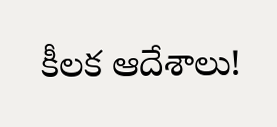కీలక ఆదేశాలు!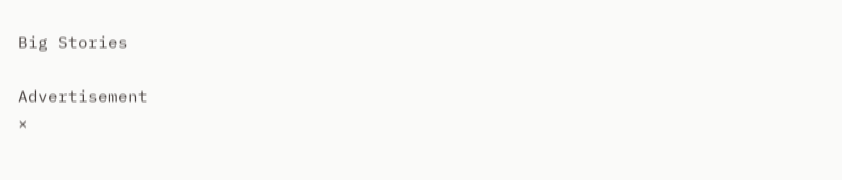Big Stories

Advertisement
×